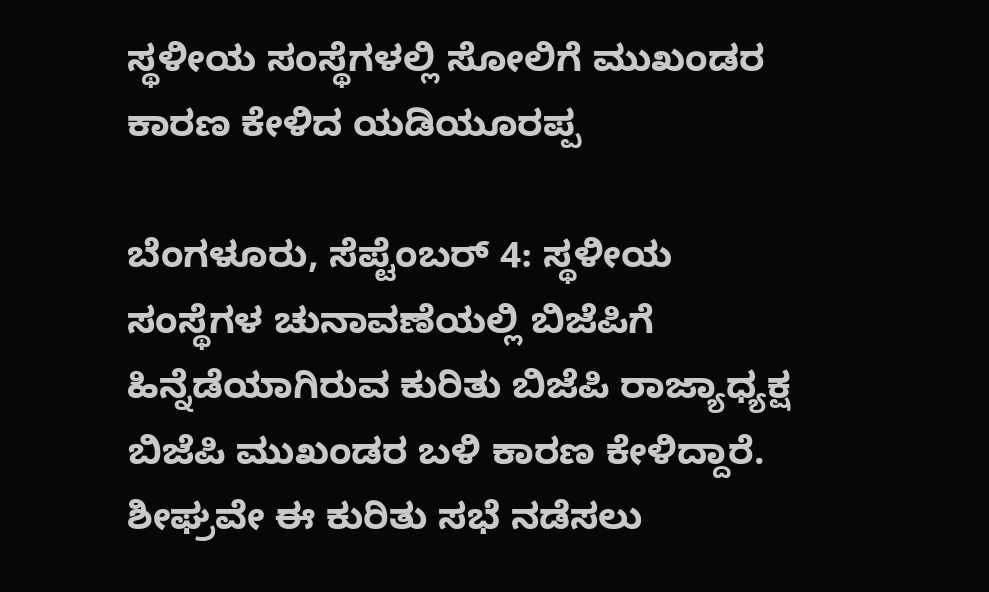ಸ್ಥಳೀಯ ಸಂಸ್ಥೆಗಳಲ್ಲಿ ಸೋಲಿಗೆ ಮುಖಂಡರ ಕಾರಣ ಕೇಳಿದ ಯಡಿಯೂರಪ್ಪ

ಬೆಂಗಳೂರು, ಸೆಪ್ಟೆಂಬರ್ 4: ಸ್ಥಳೀಯ ಸಂಸ್ಥೆಗಳ ಚುನಾವಣೆಯಲ್ಲಿ ಬಿಜೆಪಿಗೆ ಹಿನ್ನೆಡೆಯಾಗಿರುವ ಕುರಿತು ಬಿಜೆಪಿ ರಾಜ್ಯಾಧ್ಯಕ್ಷ ಬಿಜೆಪಿ ಮುಖಂಡರ ಬಳಿ ಕಾರಣ ಕೇಳಿದ್ದಾರೆ. ಶೀಘ್ರವೇ ಈ ಕುರಿತು ಸಭೆ ನಡೆಸಲು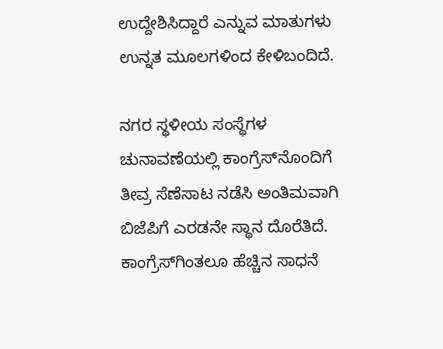ಉದ್ದೇಶಿಸಿದ್ದಾರೆ ಎನ್ನುವ ಮಾತುಗಳು ಉನ್ನತ ಮೂಲಗಳಿಂದ ಕೇಳಿಬಂದಿದೆ.

ನಗರ ಸ್ಥಳೀಯ ಸಂಸ್ಥೆಗಳ ಚುನಾವಣೆಯಲ್ಲಿ ಕಾಂಗ್ರೆಸ್‌ನೊಂದಿಗೆ ತೀವ್ರ ಸೆಣೆಸಾಟ ನಡೆಸಿ ಅಂತಿಮವಾಗಿ ಬಿಜೆಪಿಗೆ ಎರಡನೇ ಸ್ಥಾನ ದೊರೆತಿದೆ. ಕಾಂಗ್ರೆಸ್‌ಗಿಂತಲೂ ಹೆಚ್ಚಿನ ಸಾಧನೆ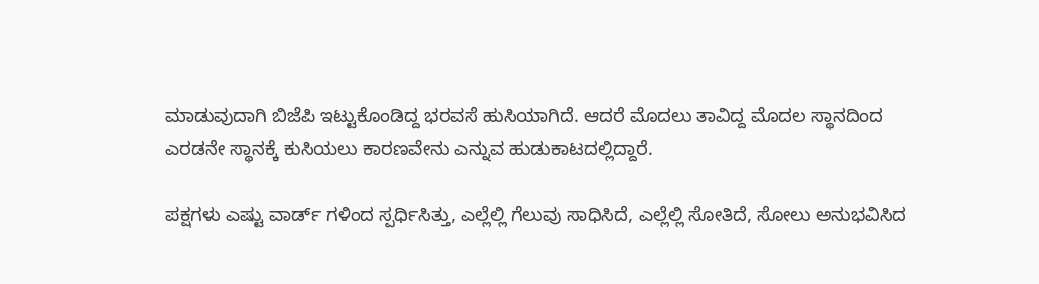ಮಾಡುವುದಾಗಿ ಬಿಜೆಪಿ ಇಟ್ಟುಕೊಂಡಿದ್ದ ಭರವಸೆ ಹುಸಿಯಾಗಿದೆ. ಆದರೆ ಮೊದಲು ತಾವಿದ್ದ ಮೊದಲ ಸ್ಥಾನದಿಂದ ಎರಡನೇ ಸ್ಥಾನಕ್ಕೆ ಕುಸಿಯಲು ಕಾರಣವೇನು ಎನ್ನುವ ಹುಡುಕಾಟದಲ್ಲಿದ್ದಾರೆ.

ಪಕ್ಷಗಳು ಎಷ್ಟು ವಾರ್ಡ್ ಗಳಿಂದ ಸ್ಪರ್ಧಿಸಿತ್ತು, ಎಲ್ಲೆಲ್ಲಿ ಗೆಲುವು ಸಾಧಿಸಿದೆ, ಎಲ್ಲೆಲ್ಲಿ ಸೋತಿದೆ, ಸೋಲು ಅನುಭವಿಸಿದ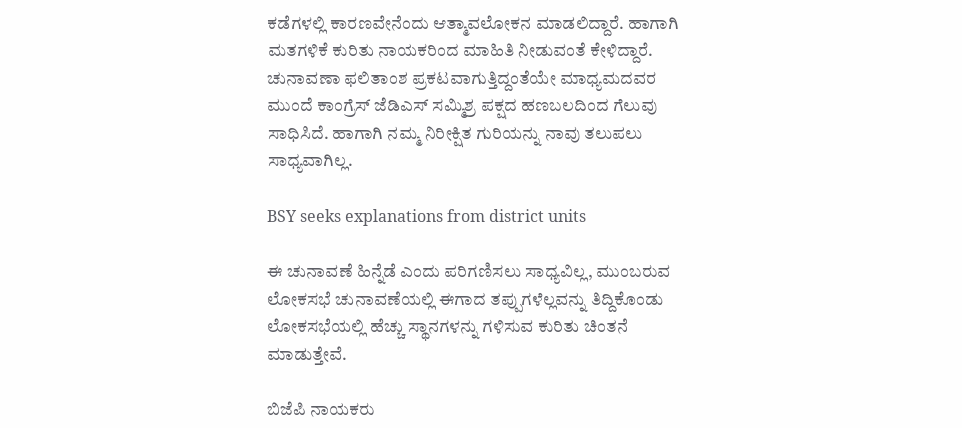ಕಡೆಗಳಲ್ಲಿ ಕಾರಣವೇನೆಂದು ಆತ್ಮಾವಲೋಕನ ಮಾಡಲಿದ್ದಾರೆ. ಹಾಗಾಗಿ ಮತಗಳಿಕೆ ಕುರಿತು ನಾಯಕರಿಂದ ಮಾಹಿತಿ ನೀಡುವಂತೆ ಕೇಳಿದ್ದಾರೆ. ಚುನಾವಣಾ ಫಲಿತಾಂಶ ಪ್ರಕಟವಾಗುತ್ತಿದ್ದಂತೆಯೇ ಮಾಧ್ಯಮದವರ ಮುಂದೆ ಕಾಂಗ್ರೆಸ್ ಜೆಡಿಎಸ್ ಸಮ್ಮಿಶ್ರ ಪಕ್ಷದ ಹಣಬಲದಿಂದ ಗೆಲುವು ಸಾಧಿಸಿದೆ. ಹಾಗಾಗಿ ನಮ್ಮ ನಿರೀಕ್ಷಿತ ಗುರಿಯನ್ನು ನಾವು ತಲುಪಲು ಸಾಧ್ಯವಾಗಿಲ್ಲ.

BSY seeks explanations from district units

ಈ ಚುನಾವಣೆ ಹಿನ್ನೆಡೆ ಎಂದು ಪರಿಗಣಿಸಲು ಸಾಧ್ಯವಿಲ್ಲ, ಮುಂಬರುವ ಲೋಕಸಭೆ ಚುನಾವಣೆಯಲ್ಲಿ ಈಗಾದ ತಪ್ಪುಗಳೆಲ್ಲವನ್ನು ತಿದ್ದಿಕೊಂಡು ಲೋಕಸಭೆಯಲ್ಲಿ ಹೆಚ್ಚು ಸ್ಥಾನಗಳನ್ನು ಗಳಿಸುವ ಕುರಿತು ಚಿಂತನೆ ಮಾಡುತ್ತೇವೆ.

ಬಿಜೆಪಿ ನಾಯಕರು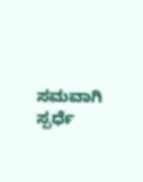ಸಮವಾಗಿ ಸ್ಪರ್ಧೆ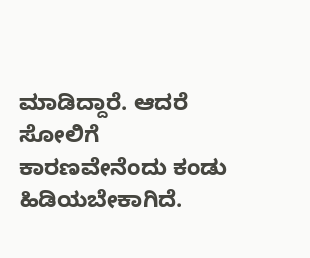ಮಾಡಿದ್ದಾರೆ. ಆದರೆ ಸೋಲಿಗೆ ಕಾರಣವೇನೆಂದು ಕಂಡು ಹಿಡಿಯಬೇಕಾಗಿದೆ.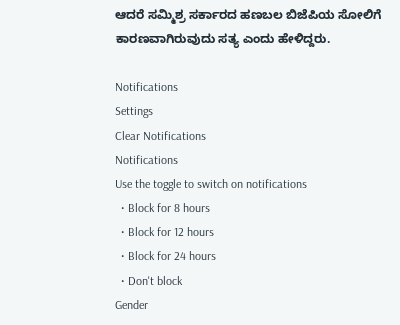ಆದರೆ ಸಮ್ಮಿಶ್ರ ಸರ್ಕಾರದ ಹಣಬಲ ಬಿಜೆಪಿಯ ಸೋಲಿಗೆ ಕಾರಣವಾಗಿರುವುದು ಸತ್ಯ ಎಂದು ಹೇಳಿದ್ದರು.

Notifications
Settings
Clear Notifications
Notifications
Use the toggle to switch on notifications
  • Block for 8 hours
  • Block for 12 hours
  • Block for 24 hours
  • Don't block
Gender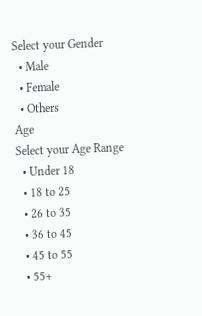Select your Gender
  • Male
  • Female
  • Others
Age
Select your Age Range
  • Under 18
  • 18 to 25
  • 26 to 35
  • 36 to 45
  • 45 to 55
  • 55+